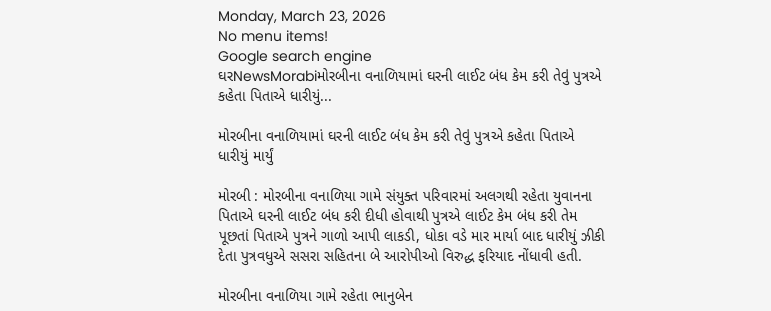Monday, March 23, 2026
No menu items!
Google search engine
ઘરNewsMorabiમોરબીના વનાળિયામાં ઘરની લાઈટ બંધ કેમ કરી તેવું પુત્રએ કહેતા પિતાએ ધારીયું...

મોરબીના વનાળિયામાં ઘરની લાઈટ બંધ કેમ કરી તેવું પુત્રએ કહેતા પિતાએ ધારીયું માર્યું

મોરબી : મોરબીના વનાળિયા ગામે સંયુક્ત પરિવારમાં અલગથી રહેતા યુવાનના પિતાએ ઘરની લાઈટ બંધ કરી દીધી હોવાથી પુત્રએ લાઈટ કેમ બંધ કરી તેમ પૂછતાં પિતાએ પુત્રને ગાળો આપી લાકડી, ધોકા વડે માર માર્યા બાદ ધારીયું ઝીકી દેતા પુત્રવધુએ સસરા સહિતના બે આરોપીઓ વિરુદ્ધ ફરિયાદ નોંધાવી હતી.

મોરબીના વનાળિયા ગામે રહેતા ભાનુબેન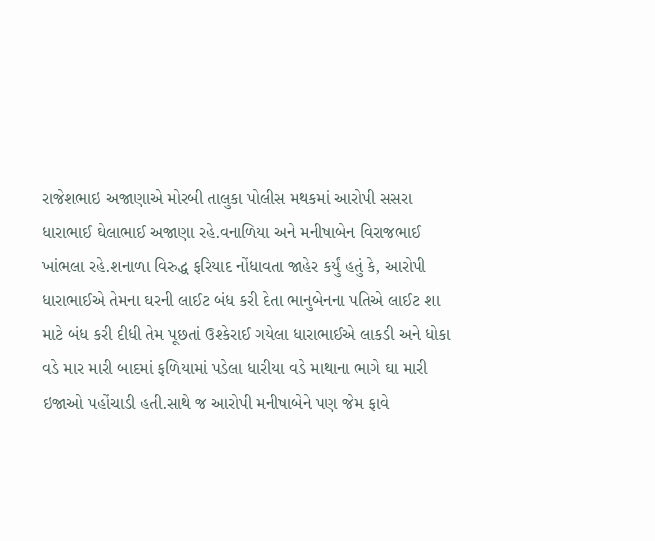રાજેશભાઇ અજાણાએ મોરબી તાલુકા પોલીસ મથકમાં આરોપી સસરા ધારાભાઈ ઘેલાભાઈ અજાણા રહે.વનાળિયા અને મનીષાબેન વિરાજભાઈ ખાંભલા રહે.શનાળા વિરુદ્ધ ફરિયાદ નોંધાવતા જાહેર કર્યું હતું કે, આરોપી ધારાભાઈએ તેમના ઘરની લાઈટ બંધ કરી દેતા ભાનુબેનના પતિએ લાઈટ શા માટે બંધ કરી દીધી તેમ પૂછતાં ઉશ્કેરાઈ ગયેલા ધારાભાઈએ લાકડી અને ધોકા વડે માર મારી બાદમાં ફળિયામાં પડેલા ધારીયા વડે માથાના ભાગે ઘા મારી ઇજાઓ પહોંચાડી હતી.સાથે જ આરોપી મનીષાબેને પણ જેમ ફાવે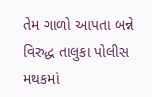તેમ ગાળો આપતા બન્ને વિરુદ્ધ તાલુકા પોલીસ મથકમાં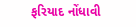ફરિયાદ નોંધાવી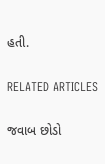હતી.

RELATED ARTICLES

જવાબ છોડો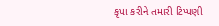કૃપા કરીને તમારી ટિપ્પણી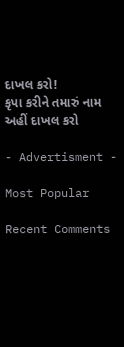દાખલ કરો!
કૃપા કરીને તમારું નામ અહીં દાખલ કરો

- Advertisment -

Most Popular

Recent Comments